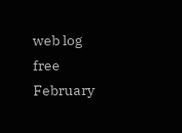web log free
February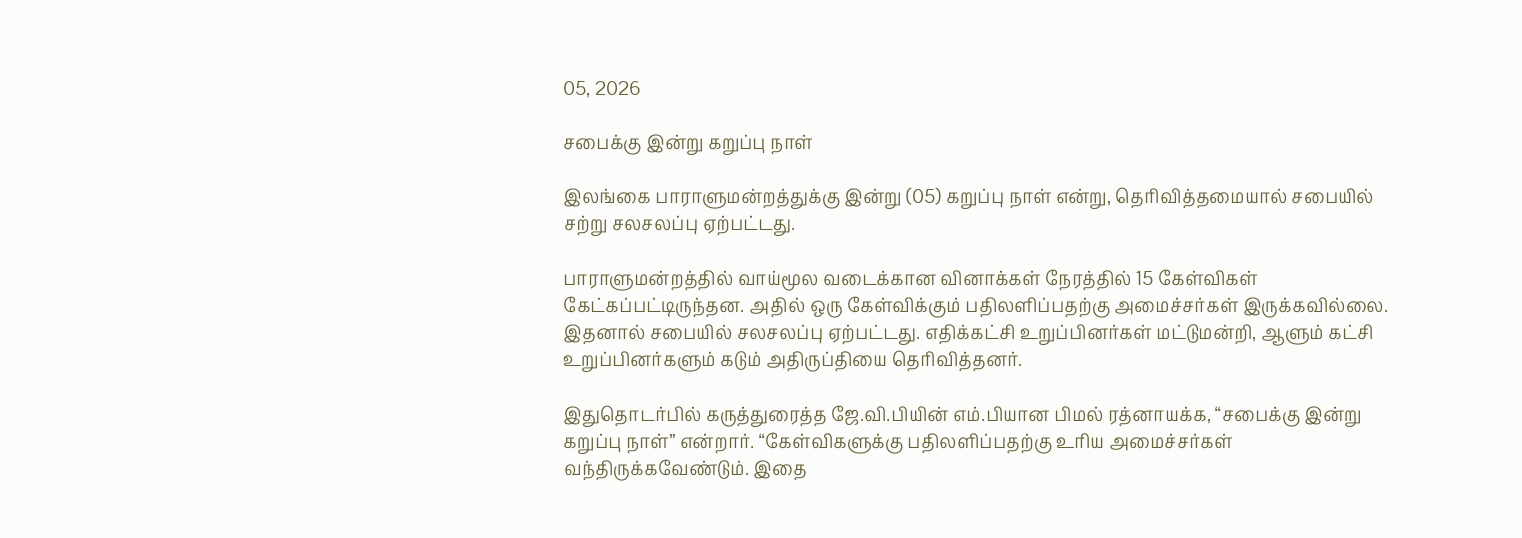05, 2026

சபைக்கு இன்று கறுப்பு நாள்

இலங்கை பாராளுமன்றத்துக்கு இன்று (05) கறுப்பு நாள் என்று, தெரிவித்தமையால் சபையில் சற்று சலசலப்பு ஏற்பட்டது.

பாராளுமன்றத்தில் வாய்மூல வடைக்கான வினாக்கள் நேரத்தில் 15 கேள்விகள் கேட்கப்பட்டிருந்தன. அதில் ஒரு கேள்விக்கும் பதிலளிப்பதற்கு அமைச்சர்கள் இருக்கவில்லை. இதனால் சபையில் சலசலப்பு ஏற்பட்டது. எதிக்கட்சி உறுப்பினர்கள் மட்டுமன்றி, ஆளும் கட்சி உறுப்பினர்களும் கடும் அதிருப்தியை தெரிவித்தனர்.

இதுதொடர்பில் கருத்துரைத்த ஜே.வி.பியின் எம்.பியான பிமல் ரத்னாயக்க, “சபைக்கு இன்று கறுப்பு நாள்” என்றார். “கேள்விகளுக்கு பதிலளிப்பதற்கு உரிய அமைச்சர்கள் வந்திருக்கவேண்டும். இதை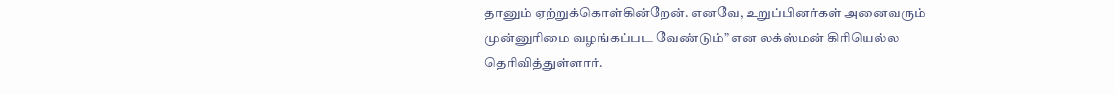தானும் ஏற்றுக்கொள்கின்றேன். எனவே, உறுப்பினர்கள் அனைவரும் முன்னுரிமை வழங்கப்பட வேண்டும்” என லக்ஸ்மன் கிரியெல்ல தெரிவித்துள்ளார்.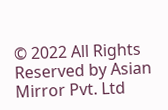© 2022 All Rights Reserved by Asian Mirror Pvt. Ltd